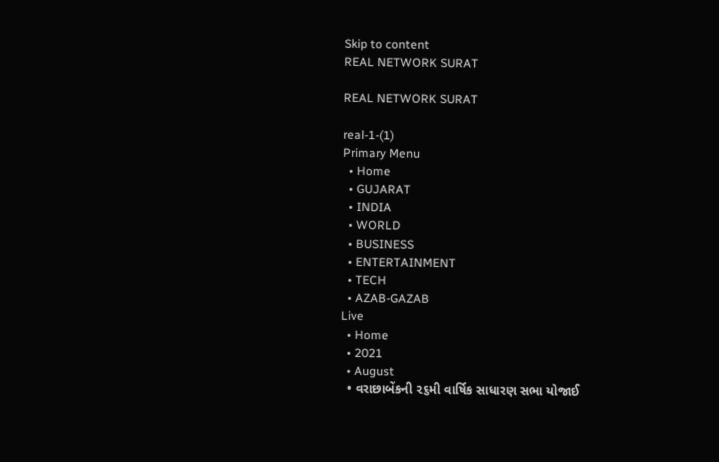Skip to content
REAL NETWORK SURAT

REAL NETWORK SURAT

real-1-(1)
Primary Menu
  • Home
  • GUJARAT
  • INDIA
  • WORLD
  • BUSINESS
  • ENTERTAINMENT
  • TECH
  • AZAB-GAZAB
Live
  • Home
  • 2021
  • August
  • વરાછાબેંકની ૨૬મી વાર્ષિક સાધારણ સભા યોજાઈ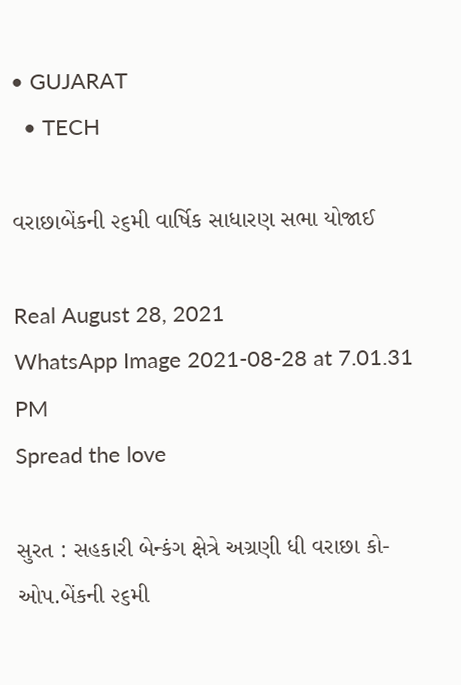• GUJARAT
  • TECH

વરાછાબેંકની ૨૬મી વાર્ષિક સાધારણ સભા યોજાઈ

Real August 28, 2021
WhatsApp Image 2021-08-28 at 7.01.31 PM
Spread the love

સુરત : સહકારી બેન્કંગ ક્ષેત્રે અગ્રણી ધી વરાછા કો-ઓપ.બેંકની ૨૬મી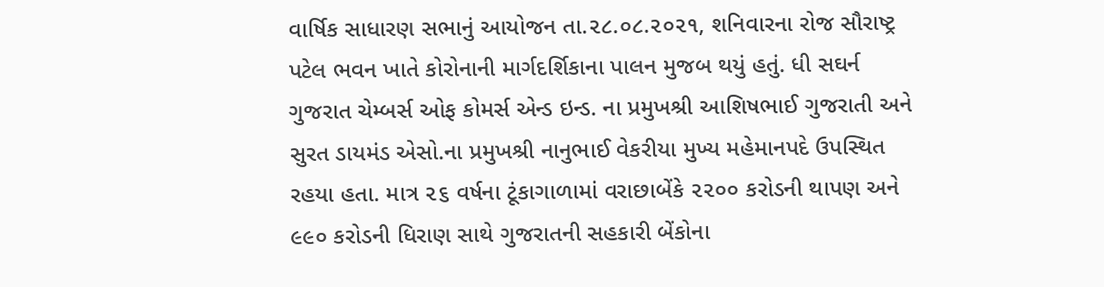વાર્ષિક સાધારણ સભાનું આયોજન તા.૨૮.૦૮.૨૦૨૧, શનિવારના રોજ સૌરાષ્ટ્ર પટેલ ભવન ખાતે કોરોનાની માર્ગદર્શિકાના પાલન મુજબ થયું હતું. ધી સઘર્ન ગુજરાત ચેમ્બર્સ ઓફ કોમર્સ એન્ડ ઇન્ડ. ના પ્રમુખશ્રી આશિષભાઈ ગુજરાતી અને સુરત ડાયમંડ એસો.ના પ્રમુખશ્રી નાનુભાઈ વેકરીયા મુખ્ય મહેમાનપદે ઉપસ્થિત રહયા હતા. માત્ર ૨૬ વર્ષના ટૂંકાગાળામાં વરાછાબેંકે ૨૨૦૦ કરોડની થાપણ અને ૯૯૦ કરોડની ધિરાણ સાથે ગુજરાતની સહકારી બેંકોના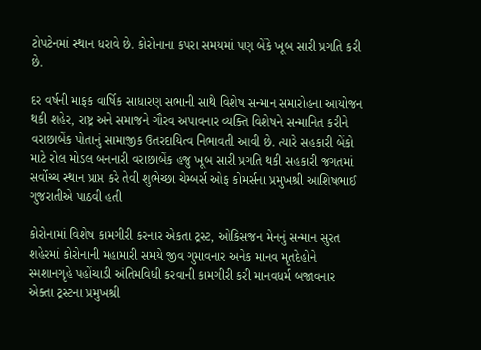ટોપટેનમાં સ્થાન ધરાવે છે. કોરોનાના કપરા સમયમાં પણ બેંકે ખૂબ સારી પ્રગતિ કરી છે.

દર વર્ષની માફક વાર્ષિક સાધારણ સભાની સાથે વિશેષ સન્માન સમારોહના આયોજન થકી શહેર, રાષ્ટ્ર અને સમાજને ગૌરવ અપાવનાર વ્યક્તિ વિશેષને સન્માનિત કરીને વરાછાબેંક પોતાનું સામાજીક ઉતરદાયિત્વ નિભાવતી આવી છે. ત્યારે સહકારી બેંકો માટે રોલ મોડલ બનનારી વરાછાબેંક હજુ ખૂબ સારી પ્રગતિ થકી સહકારી જગતમાં સર્વોચ્ચ સ્થાન પ્રાપ્ત કરે તેવી શુભેચ્છા ચેમ્બર્સ ઓફ કોમર્સના પ્રમુખશ્રી આશિષભાઈ ગુજરાતીએ પાઠવી હતી

કોરોનામાં વિશેષ કામગીરી કરનાર એકતા ટ્રસ્ટ, ઓકિસજન મેનનું સન્માન સુરત શહેરમાં કોરોનાની મહામારી સમયે જીવ ગુમાવનાર અનેક માનવ મૃતદેહોને સ્મશાનગૃહે પહોંચાડી અંતિમવિધી કરવાની કામગીરી કરી માનવધર્મ બજાવનાર એક્તા ટ્રસ્ટના પ્રમુખશ્રી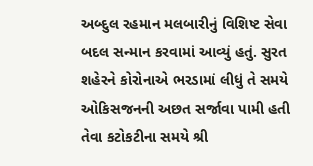અબ્દુલ રહમાન મલબારીનું વિશિષ્ટ સેવા બદલ સન્માન કરવામાં આવ્યું હતું. સુરત શહેરને કોરોનાએ ભરડામાં લીધું તે સમયે ઓકિસજનની અછત સર્જાવા પામી હતી તેવા કટોકટીના સમયે શ્રી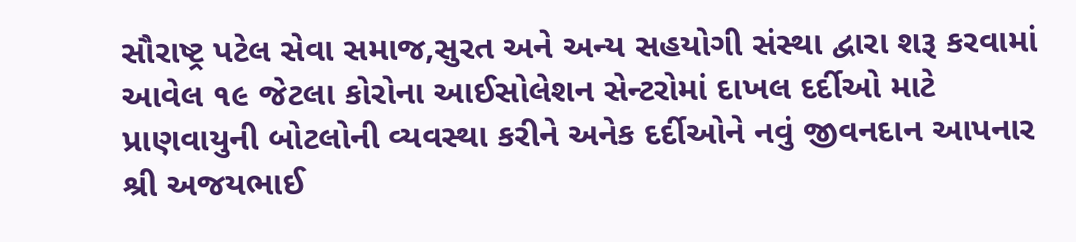સૌરાષ્ટ્ર પટેલ સેવા સમાજ,સુરત અને અન્ય સહયોગી સંસ્થા દ્વારા શરૂ કરવામાં આવેલ ૧૯ જેટલા કોરોના આઈસોલેશન સેન્ટરોમાં દાખલ દર્દીઓ માટે પ્રાણવાયુની બોટલોની વ્યવસ્થા કરીને અનેક દર્દીઓને નવું જીવનદાન આપનાર શ્રી અજયભાઈ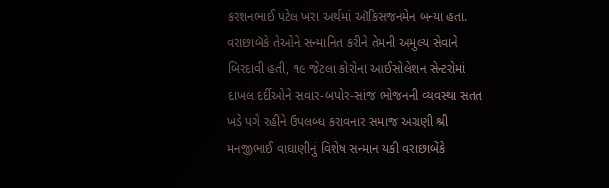કરશનભાઈ પટેલ ખરા અર્થમાં ઑકિસજનમેન બન્યા હતા. વરાછાબૅકે તેઓને સન્માનિત કરીને તેમની અમુલ્ય સેવાને બિરદાવી હતી, ૧૯ જેટલા કોરોના આઈસોલેશન સેન્ટરોમાં દાખલ દર્દીઓને સવાર-બપોર-સાંજ ભોજનની વ્યવસ્થા સતત ખડે પગે રહીને ઉપલબ્ધ કરાવનાર સમાજ અગ્રણી શ્રી મનજીભાઈ વાઘાણીનું વિશેષ સન્માન યકી વરાછાબેંકે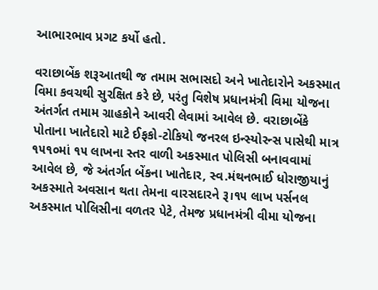આભારભાવ પ્રગટ કર્યો હતો.

વરાછાબેંક શરૂઆતથી જ તમામ સભાસદો અને ખાતેદારોને અકસ્માત વિમા કવચથી સુરક્ષિત કરે છે, પરંતુ વિશેષ પ્રધાનમંત્રી વિમા યોજના અંતર્ગત તમામ ગ્રાહકોને આવરી લેવામાં આવેલ છે. વરાછાબેંકે પોતાના ખાતેદારો માટે ઈફકો-ટોકિયો જનરલ ઇન્સ્યોરન્સ પાસેથી માત્ર ૧૫૧૦માં ૧૫ લાખના સ્તર વાળી અકસ્માત પોલિસી બનાવવામાં આવેલ છે, જે અંતર્ગત બેંકના ખાતેદાર, સ્વ.મંથનભાઈ ધોરાજીયાનું અકસ્માતે અવસાન થતા તેમના વારસદારને રૂ।૧૫ લાખ પર્સનલ અકસ્માત પોલિસીના વળતર પેટે, તેમજ પ્રધાનમંત્રી વીમા યોજના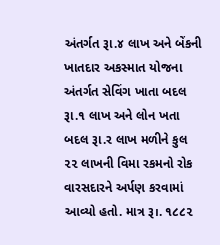અંતર્ગત રૂા.૪ લાખ અને બેંકની ખાતદાર અકસ્માત યોજના અંતર્ગત સેવિંગ ખાતા બદલ રૂા.૧ લાખ અને લોન ખતા બદલ રૂા.ર લાખ મળીને કુલ ૨૨ લાખની વિમા રકમનો રોક વારસદારને અર્પણ કરવામાં આવ્યો હતો. માત્ર રૂ।. ૧૮૮૨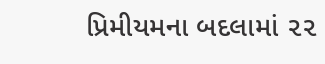પ્રિમીયમના બદલામાં ૨૨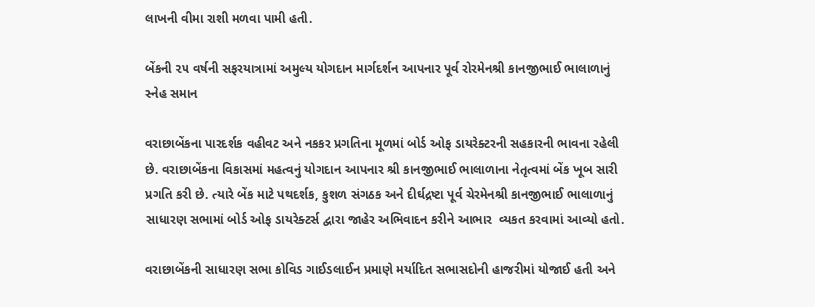લાખની વીમા રાશી મળવા પામી હતી.

બેંકની ૨૫ વર્ષની સફરયાત્રામાં અમુલ્ય યોગદાન માર્ગદર્શન આપનાર પૂર્વ રોરમેનશ્રી કાનજીભાઈ ભાલાળાનું સ્નેહ સમાન

વરાછાબેંકના પારદર્શક વહીવટ અને નકકર પ્રગતિના મૂળમાં બોર્ડ ઓફ ડાયરેક્ટરની સહકારની ભાવના રહેલી છે. વરાછાબેંકના વિકાસમાં મહત્વનું યોગદાન આપનાર શ્રી કાનજીભાઈ ભાલાળાના નેતૃત્વમાં બેંક ખૂબ સારી પ્રગતિ કરી છે. ત્યારે બેંક માટે પથદર્શક, કુશળ સંગઠક અને દીર્ઘદ્રષ્ટા પૂર્વ ચેરમેનશ્રી કાનજીભાઈ ભાલાળાનું સાધારણ સભામાં બોર્ડ ઓફ ડાયરેક્ટર્સ દ્વારા જાહેર અભિવાદન કરીને આભાર  વ્યકત કરવામાં આવ્યો હતો.

વરાછાબેંકની સાધારણ સભા કોવિડ ગાઈડલાઈન પ્રમાણે મર્યાદિત સભાસદોની હાજરીમાં યોજાઈ હતી અને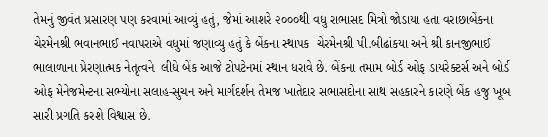તેમનું જીવંત પ્રસારણ પણ કરવામાં આવ્યું હતું, જેમાં આશરે ૨૦૦૦થી વધુ રાભાસદ મિત્રો જોડાયા હતા વરાછાબેંકના ચેરમેનશ્રી ભવાનભાઈ નવાપરાએ વધુમાં જણાવ્યુ હતું કે બેંકના સ્થાપક  ચેરમેનશ્રી પી.બીઢાંકયા અને શ્રી કાનજીભાઈ ભાલાળાના પ્રેરણાત્મક નેતૃત્વને  લીધે બેંક આજે ટોપટેનમાં સ્થાન ધરાવે છે. બેંકના તમામ બોર્ડ ઓફ ડાયરેક્ટર્સ અને બોર્ડ ઓફ મેનેજમેન્ટના સભ્યોના સલાહ-સુચન અને માર્ગદર્શન તેમજ ખાતેદાર સભાસદોના સાથ સહકારને કારણે બેંક હજુ ખૂબ સારી પ્રગતિ કરશે વિશ્વાસ છે.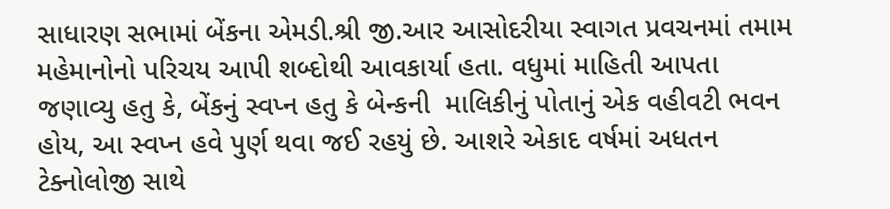સાધારણ સભામાં બેંકના એમડી.શ્રી જી.આર આસોદરીયા સ્વાગત પ્રવચનમાં તમામ મહેમાનોનો પરિચય આપી શબ્દોથી આવકાર્યા હતા. વધુમાં માહિતી આપતા જણાવ્યુ હતુ કે, બેંકનું સ્વપ્ન હતુ કે બેન્કની  માલિકીનું પોતાનું એક વહીવટી ભવન હોય, આ સ્વપ્ન હવે પુર્ણ થવા જઈ રહયું છે. આશરે એકાદ વર્ષમાં અધતન ટેક્નોલોજી સાથે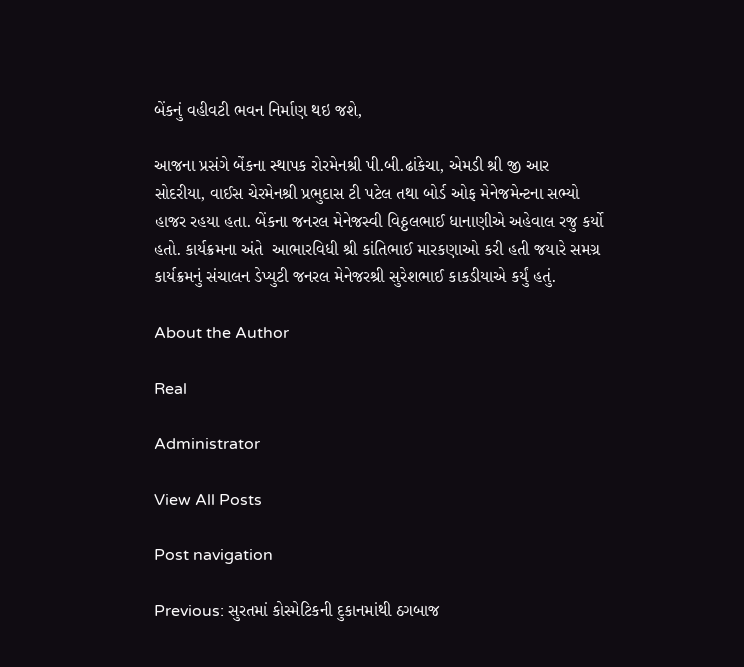બેંકનું વહીવટી ભવન નિર્માણ થઇ જશે,

આજના પ્રસંગે બેંકના સ્થાપક રોરમેનશ્રી પી.બી.ઢાંકેચા, એમડી શ્રી જી આર સોદરીયા, વાઈસ ચેરમેનશ્રી પ્રભુદાસ ટી પટેલ તથા બોર્ડ ઓફ મેનેજમેન્ટના સભ્યો હાજર રહયા હતા. બેંકના જનરલ મેનેજસ્વી વિઠ્ઠલભાઈ ધાનાણીએ અહેવાલ રજુ કર્યો હતો. કાર્યક્રમના અંતે  આભારવિધી શ્રી કાંતિભાઈ મારકણાઓ કરી હતી જયારે સમગ્ર કાર્યક્રમનું સંચાલન ડેપ્યુટી જનરલ મેનેજરશ્રી સુરેશભાઈ કાકડીયાએ કર્યું હતું.

About the Author

Real

Administrator

View All Posts

Post navigation

Previous: સુરતમાં કોસ્મેટિકની દુકાનમાંથી ઠગબાજ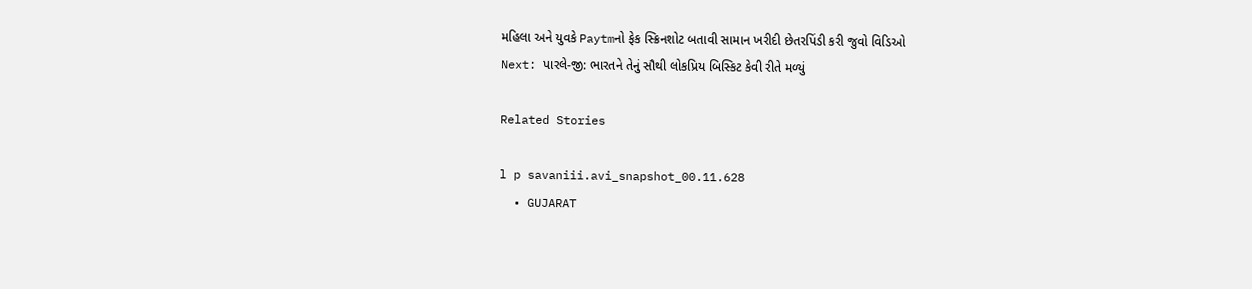મહિલા અને યુવકે Paytmનો ફેક સ્ક્રિનશોટ બતાવી સામાન ખરીદી છેતરપિંડી કરી જુવો વિડિઓ
Next: પારલે-જી: ભારતને તેનું સૌથી લોકપ્રિય બિસ્કિટ કેવી રીતે મળ્યું

Related Stories

l p savaniii.avi_snapshot_00.11.628
  • GUJARAT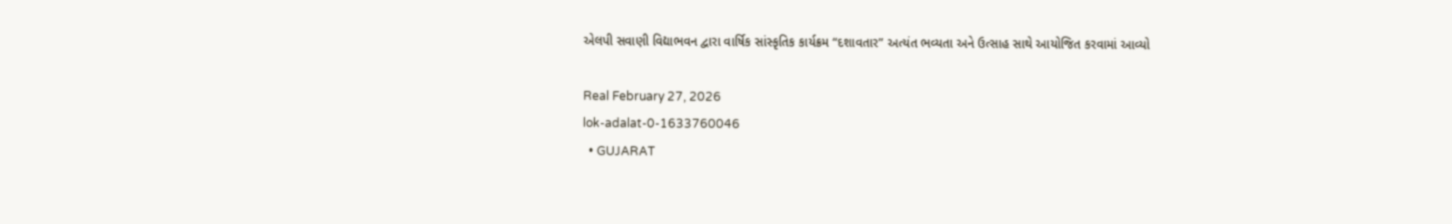એલપી સવાણી વિદ્યાભવન દ્વારા વાર્ષિક સાંસ્કૃતિક કાર્યક્રમ “દશાવતાર” અત્યંત ભવ્યતા અને ઉત્સાહ સાથે આયોજિત કરવામાં આવ્યો

Real February 27, 2026
lok-adalat-0-1633760046
  • GUJARAT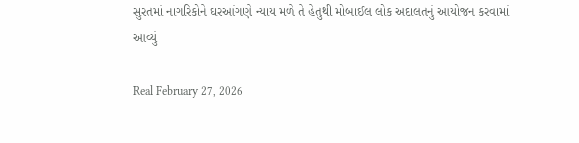સુરતમાં નાગરિકોને ઘરઆંગણે ન્યાય મળે તે હેતુથી મોબાઈલ લોક અદાલતનું આયોજન કરવામાં આવ્યું

Real February 27, 2026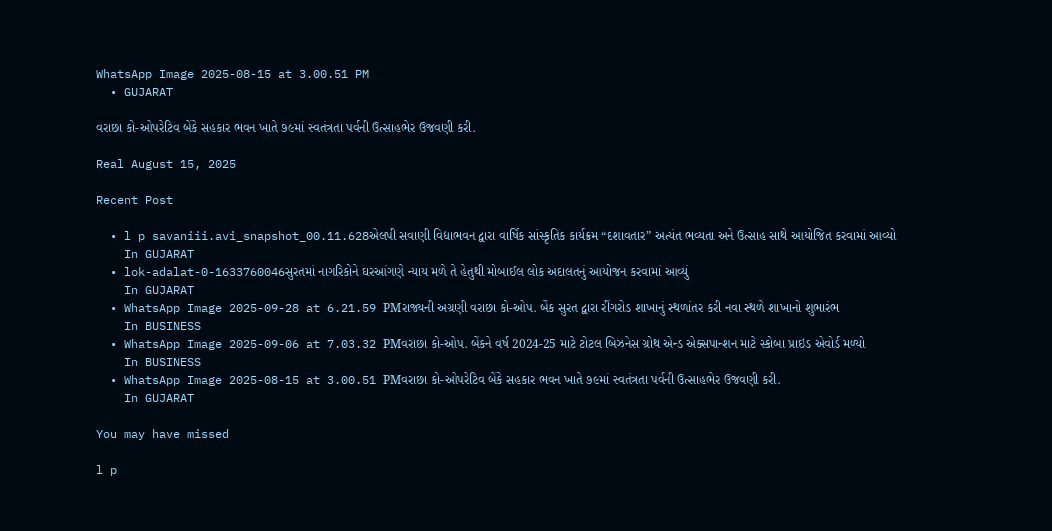WhatsApp Image 2025-08-15 at 3.00.51 PM
  • GUJARAT

વરાછા કો-ઓપરેટિવ બેંકે સહકાર ભવન ખાતે ૭૯માં સ્વતંત્રતા પર્વની ઉત્સાહભેર ઉજવણી કરી.

Real August 15, 2025

Recent Post

  • l p savaniii.avi_snapshot_00.11.628એલપી સવાણી વિદ્યાભવન દ્વારા વાર્ષિક સાંસ્કૃતિક કાર્યક્રમ “દશાવતાર” અત્યંત ભવ્યતા અને ઉત્સાહ સાથે આયોજિત કરવામાં આવ્યો
    In GUJARAT
  • lok-adalat-0-1633760046સુરતમાં નાગરિકોને ઘરઆંગણે ન્યાય મળે તે હેતુથી મોબાઈલ લોક અદાલતનું આયોજન કરવામાં આવ્યું
    In GUJARAT
  • WhatsApp Image 2025-09-28 at 6.21.59 PMરાજ્યની અગ્રણી વરાછા કો-ઓપ. બેંક સુરત દ્વારા રીંગરોડ શાખાનું સ્થળાંતર કરી નવા સ્થળે શાખાનો શુભારંભ
    In BUSINESS
  • WhatsApp Image 2025-09-06 at 7.03.32 PMવરાછા કો-ઓપ. બેંકને વર્ષ 2024-25 માટે ટોટલ બિઝનેસ ગ્રોથ એન્ડ એક્સપાન્શન માટે સ્કોબા પ્રાઇડ એવોર્ડ મળ્યો
    In BUSINESS
  • WhatsApp Image 2025-08-15 at 3.00.51 PMવરાછા કો-ઓપરેટિવ બેંકે સહકાર ભવન ખાતે ૭૯માં સ્વતંત્રતા પર્વની ઉત્સાહભેર ઉજવણી કરી.
    In GUJARAT

You may have missed

l p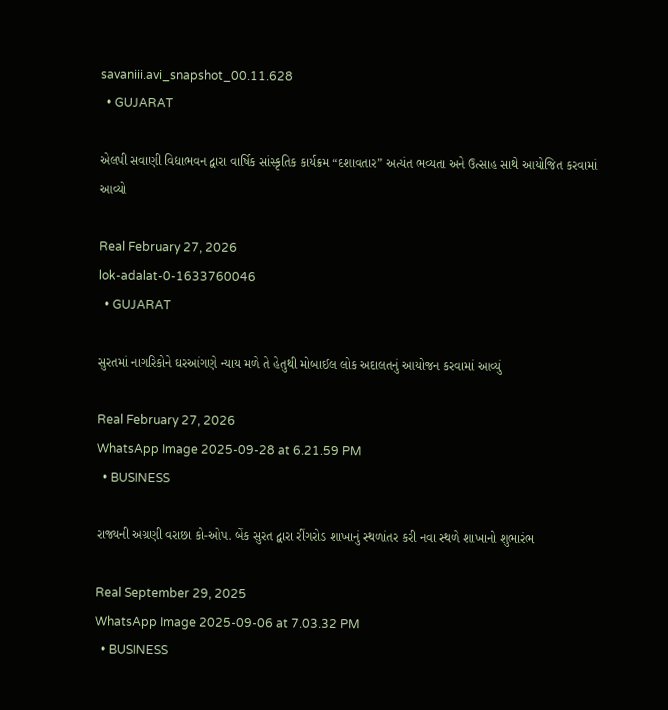savaniii.avi_snapshot_00.11.628
  • GUJARAT

એલપી સવાણી વિદ્યાભવન દ્વારા વાર્ષિક સાંસ્કૃતિક કાર્યક્રમ “દશાવતાર” અત્યંત ભવ્યતા અને ઉત્સાહ સાથે આયોજિત કરવામાં આવ્યો

Real February 27, 2026
lok-adalat-0-1633760046
  • GUJARAT

સુરતમાં નાગરિકોને ઘરઆંગણે ન્યાય મળે તે હેતુથી મોબાઈલ લોક અદાલતનું આયોજન કરવામાં આવ્યું

Real February 27, 2026
WhatsApp Image 2025-09-28 at 6.21.59 PM
  • BUSINESS

રાજ્યની અગ્રણી વરાછા કો-ઓપ. બેંક સુરત દ્વારા રીંગરોડ શાખાનું સ્થળાંતર કરી નવા સ્થળે શાખાનો શુભારંભ

Real September 29, 2025
WhatsApp Image 2025-09-06 at 7.03.32 PM
  • BUSINESS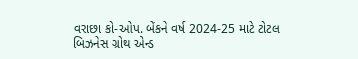વરાછા કો-ઓપ. બેંકને વર્ષ 2024-25 માટે ટોટલ બિઝનેસ ગ્રોથ એન્ડ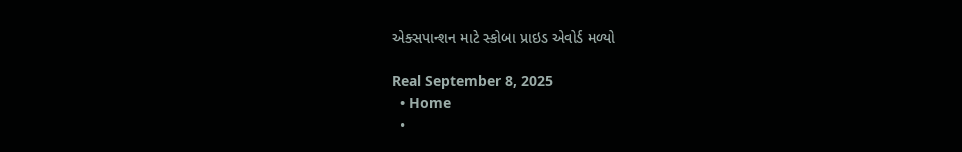એક્સપાન્શન માટે સ્કોબા પ્રાઇડ એવોર્ડ મળ્યો

Real September 8, 2025
  • Home
  •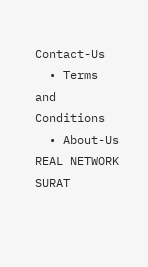Contact-Us
  • Terms and Conditions
  • About-Us
REAL NETWORK SURAT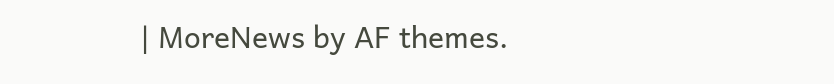| MoreNews by AF themes.